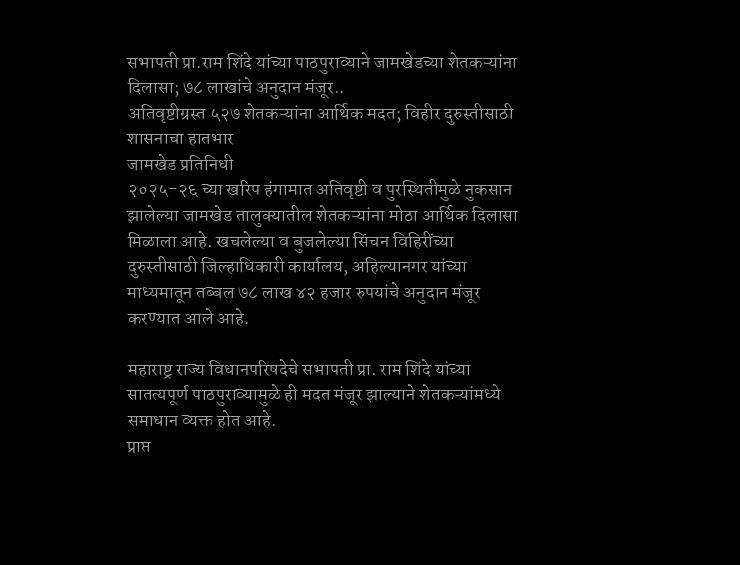सभापती प्रा.राम शिंदे यांच्या पाठपुराव्याने जामखेडच्या शेतकऱ्यांना दिलासा; ७८ लाखांचे अनुदान मंजूर..
अतिवृष्टीग्रस्त ५२७ शेतकऱ्यांना आर्थिक मदत; विहीर दुरुस्तीसाठी शासनाचा हातभार
जामखेड प्रतिनिधी
२०२५-२६ च्या खरिप हंगामात अतिवृष्टी व पुरस्थितीमुळे नुकसान झालेल्या जामखेड तालुक्यातील शेतकऱ्यांना मोठा आर्थिक दिलासा मिळाला आहे. खचलेल्या व बुजलेल्या सिंचन विहिरींच्या दुरुस्तीसाठी जिल्हाधिकारी कार्यालय, अहिल्यानगर यांच्या माध्यमातून तब्बल ७८ लाख ४२ हजार रुपयांचे अनुदान मंजूर करण्यात आले आहे.

महाराष्ट्र राज्य विधानपरिषदेचे सभापती प्रा. राम शिंदे यांच्या सातत्यपूर्ण पाठपुराव्यामुळे ही मदत मंजूर झाल्याने शेतकऱ्यांमध्ये समाधान व्यक्त होत आहे.
प्राप्त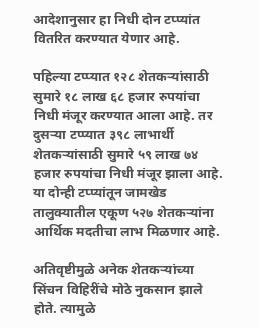आदेशानुसार हा निधी दोन टप्प्यांत वितरित करण्यात येणार आहे.

पहिल्या टप्प्यात १२८ शेतकऱ्यांसाठी सुमारे १८ लाख ६८ हजार रुपयांचा निधी मंजूर करण्यात आला आहे. तर दुसऱ्या टप्प्यात ३९८ लाभार्थी शेतकऱ्यांसाठी सुमारे ५९ लाख ७४ हजार रुपयांचा निधी मंजूर झाला आहे. या दोन्ही टप्प्यांतून जामखेड तालुक्यातील एकूण ५२७ शेतकऱ्यांना आर्थिक मदतीचा लाभ मिळणार आहे.

अतिवृष्टीमुळे अनेक शेतकऱ्यांच्या सिंचन विहिरींचे मोठे नुकसान झाले होते. त्यामुळे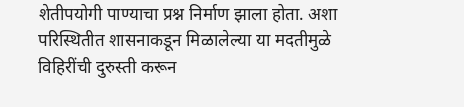शेतीपयोगी पाण्याचा प्रश्न निर्माण झाला होता. अशा परिस्थितीत शासनाकडून मिळालेल्या या मदतीमुळे विहिरींची दुरुस्ती करून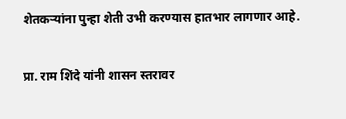शेतकऱ्यांना पुन्हा शेती उभी करण्यास हातभार लागणार आहे.

प्रा. राम शिंदे यांनी शासन स्तरावर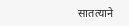सातत्याने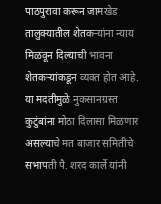पाठपुरावा करून जामखेड तालुक्यातील शेतकऱ्यांना न्याय मिळवून दिल्याची भावना शेतकऱ्यांकडून व्यक्त होत आहे. या मदतीमुळे नुकसानग्रस्त कुटुंबांना मोठा दिलासा मिळणार असल्याचे मत बाजार समितीचे सभापती पै. शरद कार्ले यांनी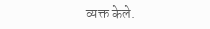व्यक्त केले.